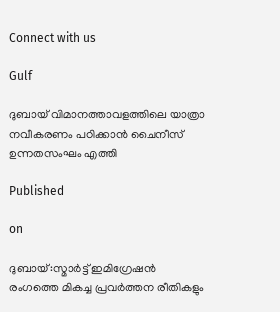Connect with us

Gulf

ദുബായ് വിമാനത്താവളത്തിലെ യാത്രാ നവീകരണം പഠിക്കാൻ ചൈനീസ് ഉന്നതസംഘം എത്തി

Published

on

ദുബായ്:സ്മാർട്ട് ഇമിഗ്രേഷൻ രംഗത്തെ മികച്ച പ്രവർത്തന രീതികളും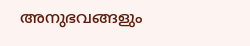അനുഭവങ്ങളും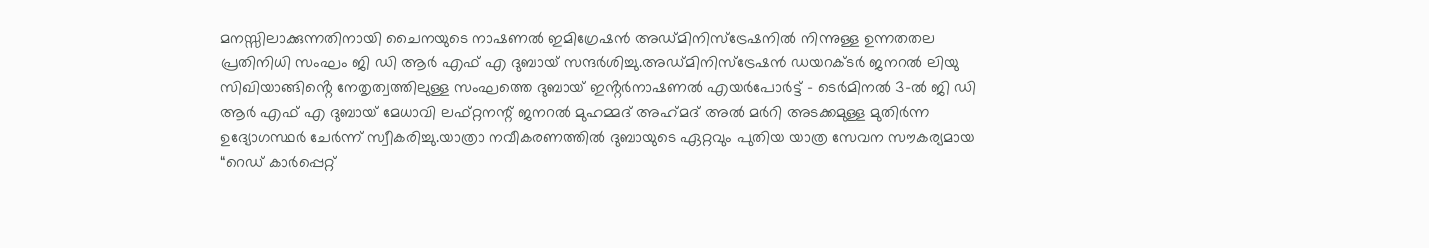മനസ്സിലാക്കുന്നതിനായി ചൈനയുടെ നാഷണൽ ഇമിഗ്രേഷൻ അഡ്മിനിസ്‌ട്രേഷനിൽ നിന്നുള്ള ഉന്നതതല പ്രതിനിധി സംഘം ജി ഡി ആർ എഫ് എ ദുബായ് സന്ദർശിച്ചു.അഡ്മിനിസ്‌ട്രേഷൻ ഡയറക്‌ടർ ജനറൽ ലിയു സിഖിയാങ്ങിൻ്റെ നേതൃത്വത്തിലുള്ള സംഘത്തെ ദുബായ് ഇൻ്റർനാഷണൽ എയർപോർട്ട് – ടെർമിനൽ 3-ൽ ജി ഡി ആർ എഫ് എ ദുബായ് മേധാവി ലഫ്റ്റനന്റ് ജനറൽ മുഹമ്മദ് അഹ്‌മദ്‌ അൽ മർറി അടക്കമുള്ള മുതിർന്ന ഉദ്യോഗസ്ഥർ ചേർന്ന് സ്വീകരിച്ചു.യാത്രാ നവീകരണത്തിൽ ദുബായുടെ ഏറ്റവും പുതിയ യാത്ര സേവന സൗകര്യമായ “റെഡ് കാർപ്പെറ്റ്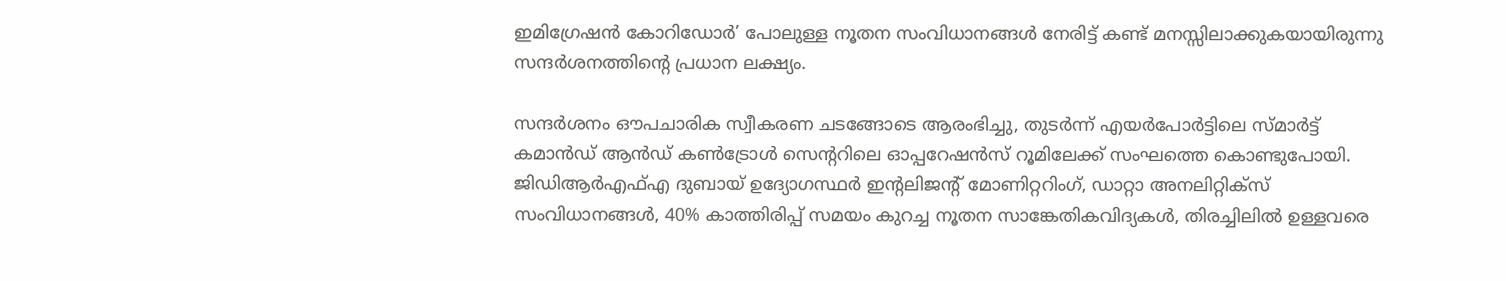ഇമിഗ്രേഷൻ കോറിഡോർ’ പോലുള്ള നൂതന സംവിധാനങ്ങൾ നേരിട്ട് കണ്ട് മനസ്സിലാക്കുകയായിരുന്നു സന്ദർശനത്തിൻ്റെ പ്രധാന ലക്ഷ്യം.

സന്ദർശനം ഔപചാരിക സ്വീകരണ ചടങ്ങോടെ ആരംഭിച്ചു, തുടർന്ന് എയർപോർട്ടിലെ സ്മാർട്ട് കമാൻഡ് ആൻഡ് കൺട്രോൾ സെന്ററിലെ ഓപ്പറേഷൻസ് റൂമിലേക്ക് സംഘത്തെ കൊണ്ടുപോയി. ജിഡിആർഎഫ്എ ദുബായ് ഉദ്യോഗസ്ഥർ ഇന്റലിജന്റ് മോണിറ്ററിംഗ്, ഡാറ്റാ അനലിറ്റിക്സ് സംവിധാനങ്ങൾ, 40% കാത്തിരിപ്പ് സമയം കുറച്ച നൂതന സാങ്കേതികവിദ്യകൾ, തിരച്ചിലിൽ ഉള്ളവരെ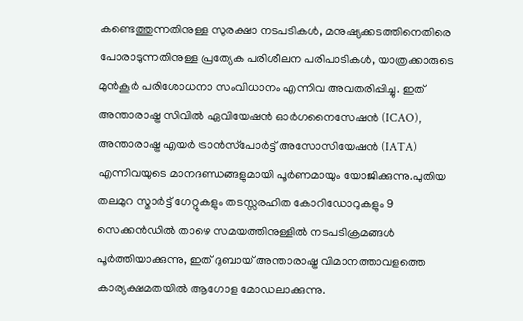കണ്ടെത്തുന്നതിനുള്ള സുരക്ഷാ നടപടികൾ, മനുഷ്യക്കടത്തിനെതിരെ പോരാടുന്നതിനുള്ള പ്രത്യേക പരിശീലന പരിപാടികൾ, യാത്രക്കാരുടെ മുൻകൂർ പരിശോധനാ സംവിധാനം എന്നിവ അവതരിപ്പിച്ചു. ഇത് അന്താരാഷ്ട്ര സിവിൽ ഏവിയേഷൻ ഓർഗനൈസേഷൻ (ICAO), അന്താരാഷ്ട്ര എയർ ട്രാൻസ്‌പോർട്ട് അസോസിയേഷൻ (IATA) എന്നിവയുടെ മാനദണ്ഡങ്ങളുമായി പൂർണമായും യോജിക്കുന്നു.പുതിയ തലമുറ സ്മാർട്ട് ഗേറ്റുകളും തടസ്സരഹിത കോറിഡോറുകളും 9 സെക്കൻഡിൽ താഴെ സമയത്തിനുള്ളിൽ നടപടിക്രമങ്ങൾ പൂർത്തിയാക്കുന്നു, ഇത് ദുബായ് അന്താരാഷ്ട്ര വിമാനത്താവളത്തെ കാര്യക്ഷമതയിൽ ആഗോള മോഡലാക്കുന്നു.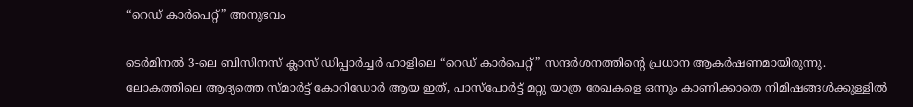“റെഡ് കാർപെറ്റ്” അനുഭവം

ടെർമിനൽ 3-ലെ ബിസിനസ് ക്ലാസ് ഡിപ്പാർച്ചർ ഹാളിലെ “റെഡ് കാർപെറ്റ്” സന്ദർശനത്തിന്റെ പ്രധാന ആകർഷണമായിരുന്നു. ലോകത്തിലെ ആദ്യത്തെ സ്മാർട്ട് കോറിഡോർ ആയ ഇത്, പാസ്പോർട്ട് മറ്റു യാത്ര രേഖകളെ ഒന്നും കാണിക്കാതെ നിമിഷങ്ങൾക്കുള്ളിൽ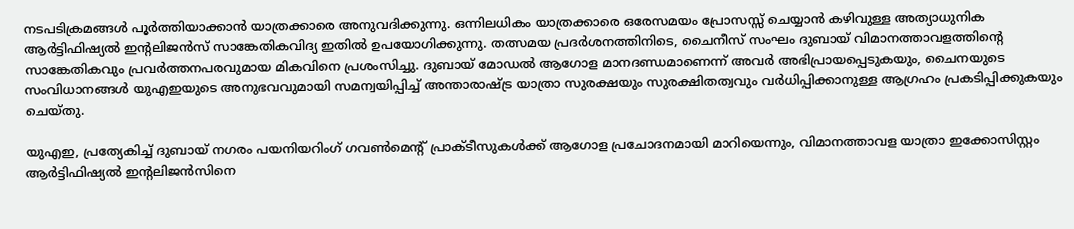നടപടിക്രമങ്ങൾ പൂർത്തിയാക്കാൻ യാത്രക്കാരെ അനുവദിക്കുന്നു. ഒന്നിലധികം യാത്രക്കാരെ ഒരേസമയം പ്രോസസ്സ് ചെയ്യാൻ കഴിവുള്ള അത്യാധുനിക ആർട്ടിഫിഷ്യൽ ഇന്റലിജൻസ് സാങ്കേതികവിദ്യ ഇതിൽ ഉപയോഗിക്കുന്നു. തത്സമയ പ്രദർശനത്തിനിടെ, ചൈനീസ് സംഘം ദുബായ് വിമാനത്താവളത്തിന്റെ സാങ്കേതികവും പ്രവർത്തനപരവുമായ മികവിനെ പ്രശംസിച്ചു. ദുബായ് മോഡൽ ആഗോള മാനദണ്ഡമാണെന്ന് അവർ അഭിപ്രായപ്പെടുകയും, ചൈനയുടെ സംവിധാനങ്ങൾ യുഎഇയുടെ അനുഭവവുമായി സമന്വയിപ്പിച്ച് അന്താരാഷ്ട്ര യാത്രാ സുരക്ഷയും സുരക്ഷിതത്വവും വർധിപ്പിക്കാനുള്ള ആഗ്രഹം പ്രകടിപ്പിക്കുകയും ചെയ്തു.

യുഎഇ, പ്രത്യേകിച്ച് ദുബായ് നഗരം പയനിയറിംഗ് ഗവൺമെന്റ് പ്രാക്ടീസുകൾക്ക് ആഗോള പ്രചോദനമായി മാറിയെന്നും, വിമാനത്താവള യാത്രാ ഇക്കോസിസ്റ്റം ആർട്ടിഫിഷ്യൽ ഇന്റലിജൻസിനെ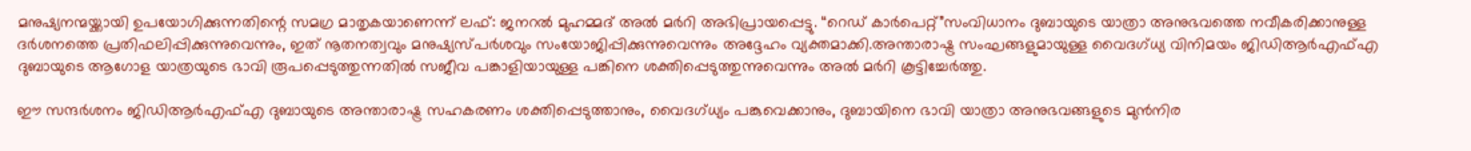മനുഷ്യനന്മയ്ക്കായി ഉപയോഗിക്കുന്നതിന്റെ സമഗ്ര മാതൃകയാണെന്ന് ലഫ്: ജനറൽ മുഹമ്മദ്‌ അൽ മർറി അഭിപ്രായപ്പെട്ടു. “റെഡ് കാർപെറ്റ്”സംവിധാനം ദുബായുടെ യാത്രാ അനുഭവത്തെ നവീകരിക്കാനുള്ള ദർശനത്തെ പ്രതിഫലിപ്പിക്കുന്നുവെന്നും, ഇത് നൂതനത്വവും മനുഷ്യസ്പർശവും സംയോജിപ്പിക്കുന്നുവെന്നും അദ്ദേഹം വ്യക്തമാക്കി.അന്താരാഷ്ട്ര സംഘങ്ങളുമായുള്ള വൈദഗ്ധ്യ വിനിമയം ജിഡിആർഎഫ്എ ദുബായുടെ ആഗോള യാത്രയുടെ ഭാവി രൂപപ്പെടുത്തുന്നതിൽ സജീവ പങ്കാളിയായുള്ള പങ്കിനെ ശക്തിപ്പെടുത്തുന്നുവെന്നും അൽ മർറി കൂട്ടിച്ചേർത്തു.

ഈ സന്ദർശനം ജിഡിആർഎഫ്എ ദുബായുടെ അന്താരാഷ്ട്ര സഹകരണം ശക്തിപ്പെടുത്താനും, വൈദഗ്ധ്യം പങ്കുവെക്കാനും, ദുബായിനെ ഭാവി യാത്രാ അനുഭവങ്ങളുടെ മുൻനിര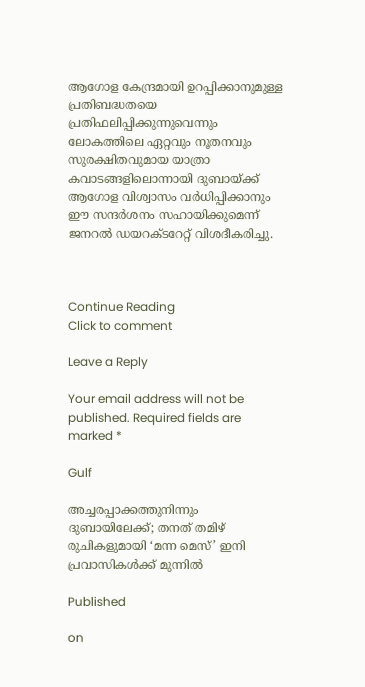ആഗോള കേന്ദ്രമായി ഉറപ്പിക്കാനുമുള്ള പ്രതിബദ്ധതയെ പ്രതിഫലിപ്പിക്കുന്നുവെന്നും ലോകത്തിലെ ഏറ്റവും നൂതനവും സുരക്ഷിതവുമായ യാത്രാ കവാടങ്ങളിലൊന്നായി ദുബായ്‌ക്ക് ആഗോള വിശ്വാസം വർധിപ്പിക്കാനും ഈ സന്ദർശനം സഹായിക്കുമെന്ന് ജനറൽ ഡയറക്ടറേറ്റ് വിശദീകരിച്ചു.



Continue Reading
Click to comment

Leave a Reply

Your email address will not be published. Required fields are marked *

Gulf

അച്ചരപ്പാക്കത്തുനിന്നും ദുബായിലേക്ക്; തനത് തമിഴ് രുചികളുമായി ‘മന്ന മെസ്’ ഇനി പ്രവാസികൾക്ക് മുന്നിൽ

Published

on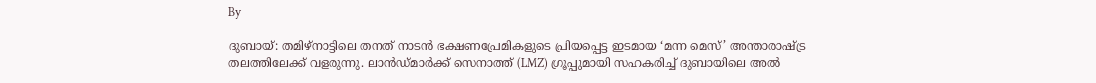By

ദുബായ്: തമിഴ്‌നാട്ടിലെ തനത് നാടൻ ഭക്ഷണപ്രേമികളുടെ പ്രിയപ്പെട്ട ഇടമായ ‘മന്ന മെസ്’ അന്താരാഷ്ട്ര തലത്തിലേക്ക് വളരുന്നു. ലാൻഡ്മാർക്ക് സെനാത്ത് (LMZ) ഗ്രൂപ്പുമായി സഹകരിച്ച് ദുബായിലെ അൽ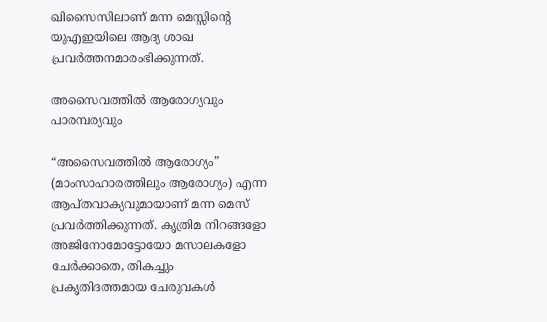ഖിസൈസിലാണ് മന്ന മെസ്സിന്റെ യുഎഇയിലെ ആദ്യ ശാഖ പ്രവർത്തനമാരംഭിക്കുന്നത്.

അസൈവത്തിൽ ആരോഗ്യവും പാരമ്പര്യവും

“അസൈവത്തിൽ ആരോഗ്യം” (മാംസാഹാരത്തിലും ആരോഗ്യം) എന്ന ആപ്തവാക്യവുമായാണ് മന്ന മെസ് പ്രവർത്തിക്കുന്നത്. കൃത്രിമ നിറങ്ങളോ അജിനോമോട്ടോയോ മസാലകളോ ചേർക്കാതെ, തികച്ചും പ്രകൃതിദത്തമായ ചേരുവകൾ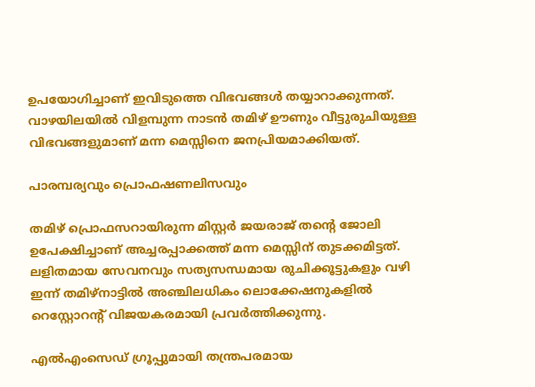ഉപയോഗിച്ചാണ് ഇവിടുത്തെ വിഭവങ്ങൾ തയ്യാറാക്കുന്നത്. വാഴയിലയിൽ വിളമ്പുന്ന നാടൻ തമിഴ് ഊണും വീട്ടുരുചിയുള്ള വിഭവങ്ങളുമാണ് മന്ന മെസ്സിനെ ജനപ്രിയമാക്കിയത്.

പാരമ്പര്യവും പ്രൊഫഷണലിസവും

തമിഴ് പ്രൊഫസറായിരുന്ന മിസ്റ്റർ ജയരാജ് തന്റെ ജോലി ഉപേക്ഷിച്ചാണ് അച്ചരപ്പാക്കത്ത് മന്ന മെസ്സിന് തുടക്കമിട്ടത്. ലളിതമായ സേവനവും സത്യസന്ധമായ രുചിക്കൂട്ടുകളും വഴി ഇന്ന് തമിഴ്‌നാട്ടിൽ അഞ്ചിലധികം ലൊക്കേഷനുകളിൽ റെസ്റ്റോറന്റ് വിജയകരമായി പ്രവർത്തിക്കുന്നു.

എൽഎംസെഡ് ഗ്രൂപ്പുമായി തന്ത്രപരമായ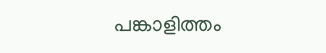പങ്കാളിത്തം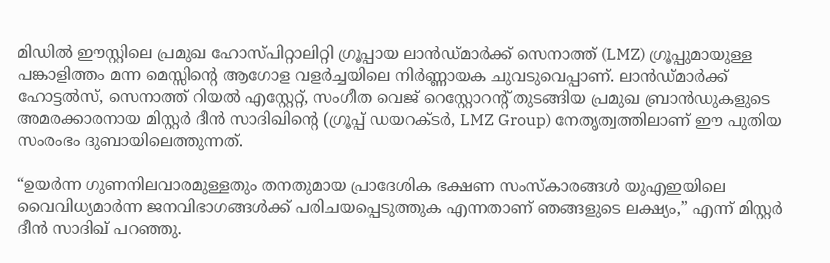മിഡിൽ ഈസ്റ്റിലെ പ്രമുഖ ഹോസ്പിറ്റാലിറ്റി ഗ്രൂപ്പായ ലാൻഡ്മാർക്ക് സെനാത്ത് (LMZ) ഗ്രൂപ്പുമായുള്ള പങ്കാളിത്തം മന്ന മെസ്സിന്റെ ആഗോള വളർച്ചയിലെ നിർണ്ണായക ചുവടുവെപ്പാണ്. ലാൻഡ്മാർക്ക് ഹോട്ടൽസ്, സെനാത്ത് റിയൽ എസ്റ്റേറ്റ്, സംഗീത വെജ് റെസ്റ്റോറന്റ് തുടങ്ങിയ പ്രമുഖ ബ്രാൻഡുകളുടെ അമരക്കാരനായ മിസ്റ്റർ ദീൻ സാദിഖിന്റെ (ഗ്രൂപ്പ് ഡയറക്ടർ, LMZ Group) നേതൃത്വത്തിലാണ് ഈ പുതിയ സംരംഭം ദുബായിലെത്തുന്നത്.

“ഉയർന്ന ഗുണനിലവാരമുള്ളതും തനതുമായ പ്രാദേശിക ഭക്ഷണ സംസ്കാരങ്ങൾ യുഎഇയിലെ വൈവിധ്യമാർന്ന ജനവിഭാഗങ്ങൾക്ക് പരിചയപ്പെടുത്തുക എന്നതാണ് ഞങ്ങളുടെ ലക്ഷ്യം,” എന്ന് മിസ്റ്റർ ദീൻ സാദിഖ് പറഞ്ഞു.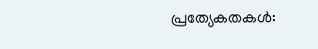പ്രത്യേകതകൾ: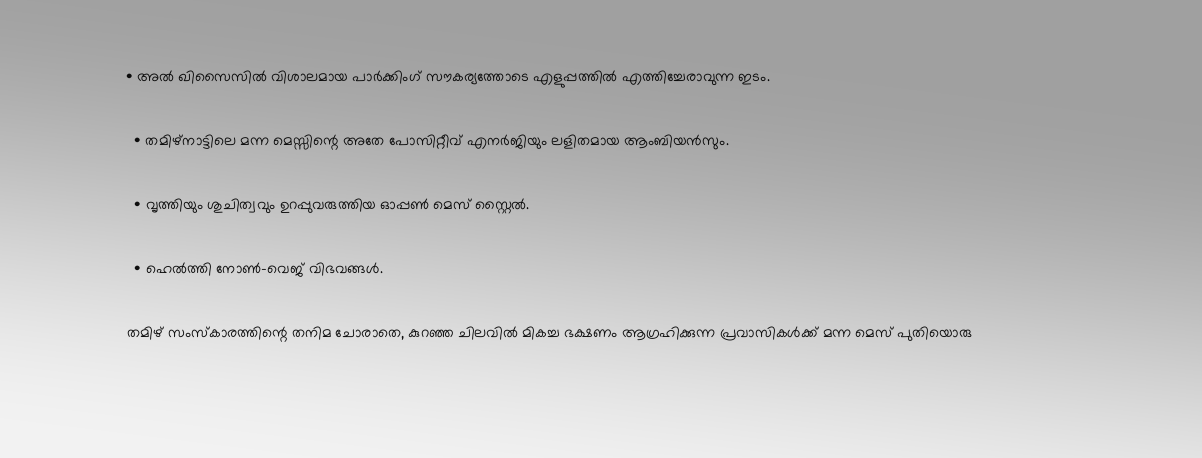• അൽ ഖിസൈസിൽ വിശാലമായ പാർക്കിംഗ് സൗകര്യത്തോടെ എളുപ്പത്തിൽ എത്തിച്ചേരാവുന്ന ഇടം.

  • തമിഴ്നാട്ടിലെ മന്ന മെസ്സിന്റെ അതേ പോസിറ്റീവ് എനർജിയും ലളിതമായ ആംബിയൻസും.

  • വൃത്തിയും ശുചിത്വവും ഉറപ്പുവരുത്തിയ ഓപ്പൺ മെസ് സ്റ്റൈൽ.

  • ഹെൽത്തി നോൺ-വെജ് വിഭവങ്ങൾ.

തമിഴ് സംസ്കാരത്തിന്റെ തനിമ ചോരാതെ, കുറഞ്ഞ ചിലവിൽ മികച്ച ഭക്ഷണം ആഗ്രഹിക്കുന്ന പ്രവാസികൾക്ക് മന്ന മെസ് പുതിയൊരു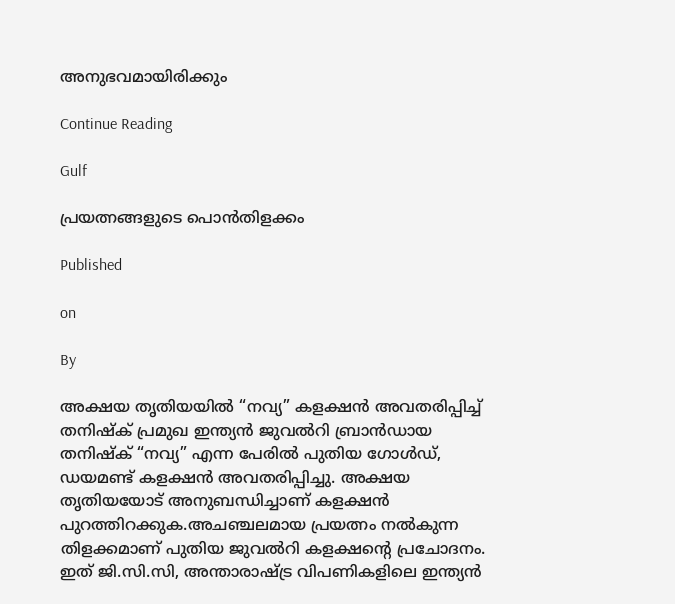അനുഭവമായിരിക്കും

Continue Reading

Gulf

പ്രയത്നങ്ങളുടെ പൊൻതിളക്കം

Published

on

By

അക്ഷയ തൃതിയയിൽ “നവ്യ” കളക്ഷൻ അവതരിപ്പിച്ച് തനിഷ്ക് പ്രമുഖ ഇന്ത്യൻ ജുവൽറി ബ്രാൻഡായ തനിഷ്ക് “നവ്യ” എന്ന പേരിൽ പുതിയ ഗോൾഡ്, ഡയമണ്ട് കളക്ഷൻ അവതരിപ്പിച്ചു. അക്ഷയ തൃതിയയോട് അനുബന്ധിച്ചാണ് കളക്ഷൻ പുറത്തിറക്കുക.അചഞ്ചലമായ പ്രയത്നം നൽകുന്ന തിളക്കമാണ് പുതിയ ജുവൽറി കളക്ഷന്റെ പ്രചോദനം. ഇത് ജി.സി.സി, അന്താരാഷ്ട്ര വിപണികളിലെ ഇന്ത്യൻ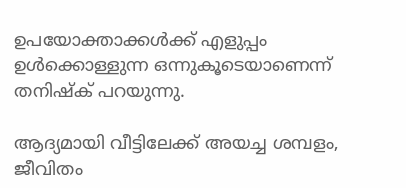ഉപയോക്താക്കൾക്ക് എളുപ്പം ഉൾക്കൊള്ളുന്ന ഒന്നുകൂടെയാണെന്ന് തനിഷ്ക് പറയുന്നു.

ആദ്യമായി വീട്ടിലേക്ക് അയച്ച ശമ്പളം, ജീവിതം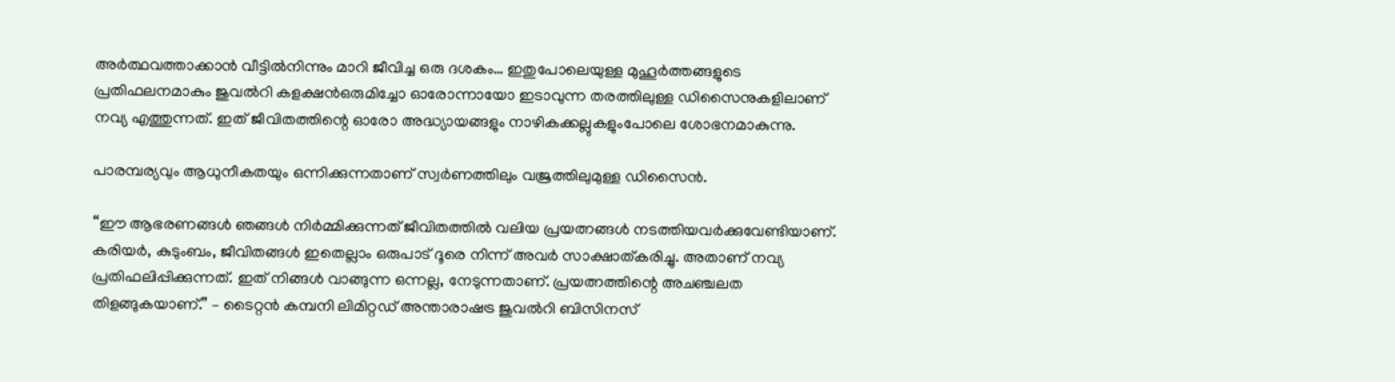അർത്ഥവത്താക്കാൻ വീട്ടിൽനിന്നും മാറി ജീവിച്ച ഒരു ദശകം… ഇതുപോലെയുള്ള മുഹൂർത്തങ്ങളുടെ പ്രതിഫലനമാകും ജുവൽറി കളക്ഷൻഒരുമിച്ചോ ഓരോന്നായോ ഇടാവുന്ന തരത്തിലുള്ള ഡിസൈനുകളിലാണ് നവ്യ എത്തുന്നത്. ഇത് ജീവിതത്തിന്റെ ഓരോ അദ്ധ്യായങ്ങളും നാഴികക്കല്ലുകളുംപോലെ ശോഭനമാകുന്നു.

പാരമ്പര്യവും ആധുനീകതയും ഒന്നിക്കുന്നതാണ് സ്വർണത്തിലും വജ്രത്തിലുമുള്ള ഡിസൈൻ.

“ഈ ആഭരണങ്ങൾ ഞങ്ങൾ നിർമ്മിക്കുന്നത് ജീവിതത്തിൽ വലിയ പ്രയത്നങ്ങൾ നടത്തിയവർക്കുവേണ്ടിയാണ്. കരിയർ, കുടുംബം, ജീവിതങ്ങൾ ഇതെല്ലാം ഒരുപാട് ദൂരെ നിന്ന് അവർ സാക്ഷാത്കരിച്ചു. അതാണ് നവ്യ പ്രതിഫലിപ്പിക്കുന്നത്. ഇത് നിങ്ങൾ വാങ്ങുന്ന ഒന്നല്ല, നേടുന്നതാണ്. പ്രയത്നത്തിന്റെ അചഞ്ചലത തിളങ്ങുകയാണ്.” – ടൈറ്റൻ കമ്പനി ലിമിറ്റഡ് അന്താരാഷട്ര ജുവൽറി ബിസിനസ്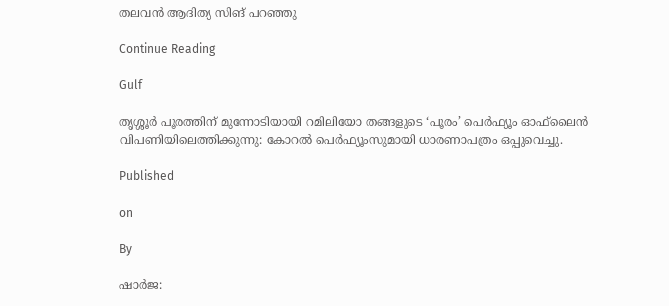തലവൻ ആദിത്യ സിങ് പറഞ്ഞു

Continue Reading

Gulf

തൃശ്ശൂർ പൂരത്തിന് മുന്നോടിയായി റമിലിയോ തങ്ങളുടെ ‘പൂരം’ പെർഫ്യൂം ഓഫ്‌ലൈൻ വിപണിയിലെത്തിക്കുന്നു: കോറൽ പെർഫ്യൂംസുമായി ധാരണാപത്രം ഒപ്പുവെച്ചു.

Published

on

By

ഷാർജ: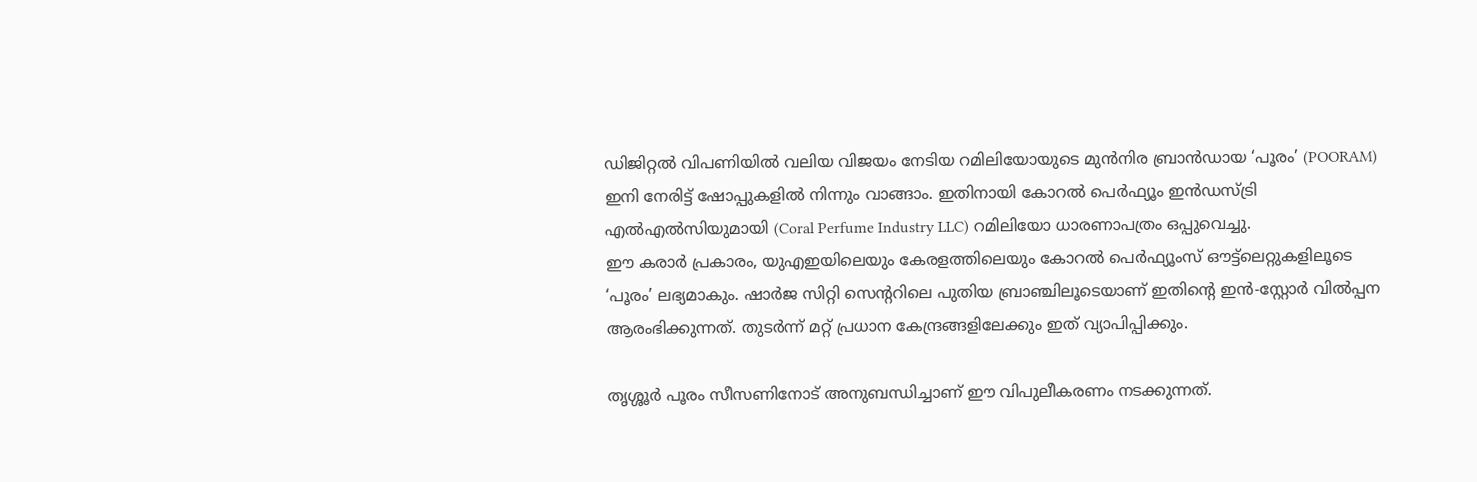ഡിജിറ്റൽ വിപണിയിൽ വലിയ വിജയം നേടിയ റമിലിയോയുടെ മുൻനിര ബ്രാൻഡായ ‘പൂരം’ (POORAM) ഇനി നേരിട്ട് ഷോപ്പുകളിൽ നിന്നും വാങ്ങാം. ഇതിനായി കോറൽ പെർഫ്യൂം ഇൻഡസ്ട്രി എൽഎൽസിയുമായി (Coral Perfume Industry LLC) റമിലിയോ ധാരണാപത്രം ഒപ്പുവെച്ചു.
ഈ കരാർ പ്രകാരം, യുഎഇയിലെയും കേരളത്തിലെയും കോറൽ പെർഫ്യൂംസ് ഔട്ട്‌ലെറ്റുകളിലൂടെ ‘പൂരം’ ലഭ്യമാകും. ഷാർജ സിറ്റി സെന്ററിലെ പുതിയ ബ്രാഞ്ചിലൂടെയാണ് ഇതിന്റെ ഇൻ-സ്റ്റോർ വിൽപ്പന ആരംഭിക്കുന്നത്. തുടർന്ന് മറ്റ് പ്രധാന കേന്ദ്രങ്ങളിലേക്കും ഇത് വ്യാപിപ്പിക്കും.

തൃശ്ശൂർ പൂരം സീസണിനോട് അനുബന്ധിച്ചാണ് ഈ വിപുലീകരണം നടക്കുന്നത്.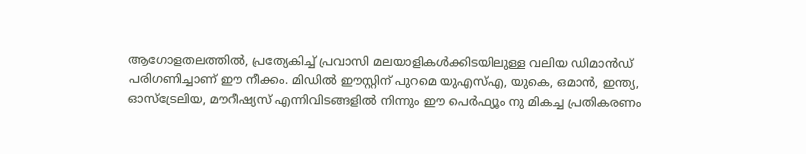ആഗോളതലത്തിൽ, പ്രത്യേകിച്ച് പ്രവാസി മലയാളികൾക്കിടയിലുള്ള വലിയ ഡിമാൻഡ് പരിഗണിച്ചാണ് ഈ നീക്കം. മിഡിൽ ഈസ്റ്റിന് പുറമെ യുഎസ്എ, യുകെ, ഒമാൻ, ഇന്ത്യ, ഓസ്‌ട്രേലിയ, മൗറീഷ്യസ് എന്നിവിടങ്ങളിൽ നിന്നും ഈ പെർഫ്യൂം നു മികച്ച പ്രതികരണം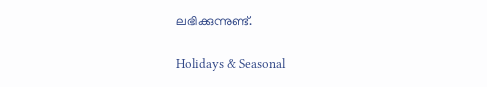ലഭിക്കുന്നുണ്ട്.

Holidays & Seasonal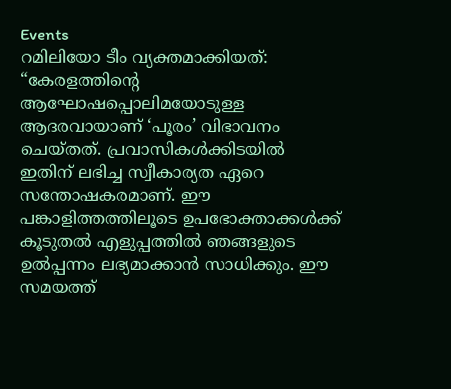Events
റമിലിയോ ടീം വ്യക്തമാക്കിയത്: “കേരളത്തിന്റെ ആഘോഷപ്പൊലിമയോടുള്ള ആദരവായാണ് ‘പൂരം’ വിഭാവനം ചെയ്തത്. പ്രവാസികൾക്കിടയിൽ ഇതിന് ലഭിച്ച സ്വീകാര്യത ഏറെ സന്തോഷകരമാണ്. ഈ പങ്കാളിത്തത്തിലൂടെ ഉപഭോക്താക്കൾക്ക് കൂടുതൽ എളുപ്പത്തിൽ ഞങ്ങളുടെ ഉൽപ്പന്നം ലഭ്യമാക്കാൻ സാധിക്കും. ഈ സമയത്ത്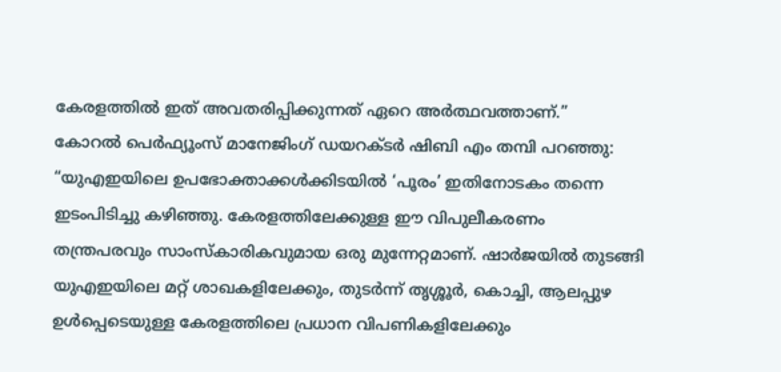കേരളത്തിൽ ഇത് അവതരിപ്പിക്കുന്നത് ഏറെ അർത്ഥവത്താണ്.”
കോറൽ പെർഫ്യൂംസ് മാനേജിംഗ് ഡയറക്ടർ ഷിബി എം തമ്പി പറഞ്ഞു:
“യുഎഇയിലെ ഉപഭോക്താക്കൾക്കിടയിൽ ‘പൂരം’ ഇതിനോടകം തന്നെ ഇടംപിടിച്ചു കഴിഞ്ഞു. കേരളത്തിലേക്കുള്ള ഈ വിപുലീകരണം തന്ത്രപരവും സാംസ്‌കാരികവുമായ ഒരു മുന്നേറ്റമാണ്. ഷാർജയിൽ തുടങ്ങി യുഎഇയിലെ മറ്റ് ശാഖകളിലേക്കും, തുടർന്ന് തൃശ്ശൂർ, കൊച്ചി, ആലപ്പുഴ ഉൾപ്പെടെയുള്ള കേരളത്തിലെ പ്രധാന വിപണികളിലേക്കും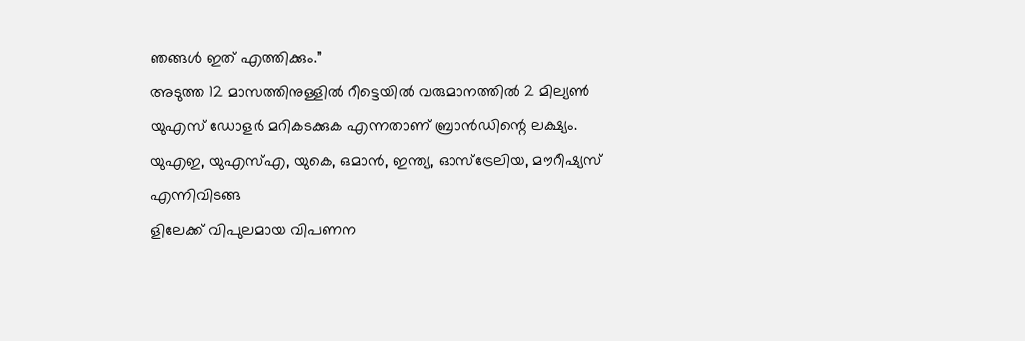ഞങ്ങൾ ഇത് എത്തിക്കും.”
അടുത്ത 12 മാസത്തിനുള്ളിൽ റീട്ടെയിൽ വരുമാനത്തിൽ 2 മില്യൺ യുഎസ് ഡോളർ മറികടക്കുക എന്നതാണ് ബ്രാൻഡിന്റെ ലക്ഷ്യം. യുഎഇ, യുഎസ്എ, യുകെ, ഒമാൻ, ഇന്ത്യ, ഓസ്‌ട്രേലിയ, മൗറീഷ്യസ് എന്നിവിടങ്ങ
ളിലേക്ക് വിപുലമായ വിപണന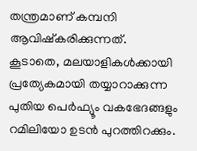തന്ത്രമാണ് കമ്പനി ആവിഷ്‌കരിക്കുന്നത്.
കൂടാതെ, മലയാളികൾക്കായി പ്രത്യേകമായി തയ്യാറാക്കുന്ന പുതിയ പെർഫ്യൂം വകഭേദങ്ങളും റമിലിയോ ഉടൻ പുറത്തിറക്കും.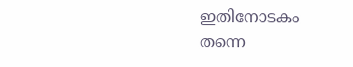ഇതിനോടകം തന്നെ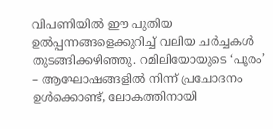വിപണിയിൽ ഈ പുതിയ ഉൽപ്പന്നങ്ങളെക്കുറിച്ച് വലിയ ചർച്ചകൾ തുടങ്ങിക്കഴിഞ്ഞു. റമിലിയോയുടെ ‘പൂരം’ – ആഘോഷങ്ങളിൽ നിന്ന് പ്രചോദനം ഉൾക്കൊണ്ട്, ലോകത്തിനായി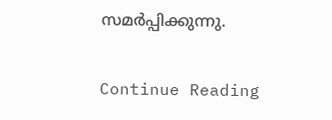സമർപ്പിക്കുന്നു.

Continue Reading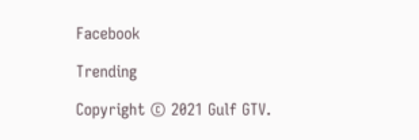Facebook

Trending

Copyright © 2021 Gulf GTV.